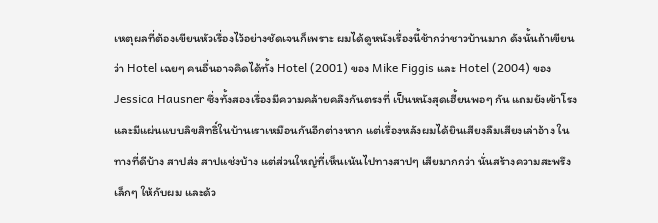เหตุผลที่ต้องเขียนหัวเรื่องไว้อย่างชัดเจนก็เพราะ ผมได้ดูหนังเรื่องนี้ช้ากว่าชาวบ้านมาก ดังนั้นถ้าเขียนว่า Hotel เฉยๆ คนอื่นอาจคิดได้ทั้ง Hotel (2001) ของ Mike Figgis และ Hotel (2004) ของ Jessica Hausner ซึ่งทั้งสองเรื่องมีความคล้ายคลึงกันตรงที่ เป็นหนังสุดเฮี้ยนพอๆ กัน แถมยังเข้าโรง และมีแผ่นแบบลิขสิทธิ์ในบ้านเราเหมือนกันอีกต่างหาก แต่เรื่องหลังผมได้ยินเสียงลืมเสียงเล่าอ้าง ในทางที่ดีบ้าง สาปส่ง สาปแช่งบ้าง แต่ส่วนใหญ่ที่เห็นเน้นไปทางสาปๆ เสียมากกว่า นั่นสร้างความสะพรึงเล็กๆ ให้กับผม และด้ว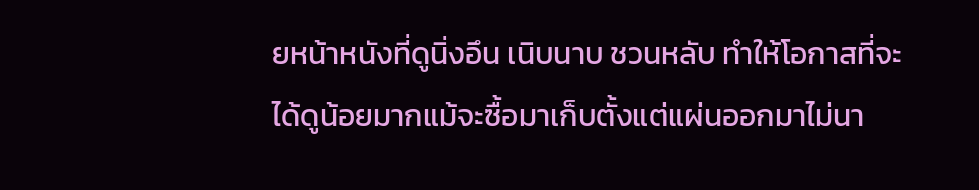ยหน้าหนังที่ดูนิ่งอึน เนิบนาบ ชวนหลับ ทำให้โอกาสที่จะได้ดูน้อยมากแม้จะซื้อมาเก็บตั้งแต่แผ่นออกมาไม่นา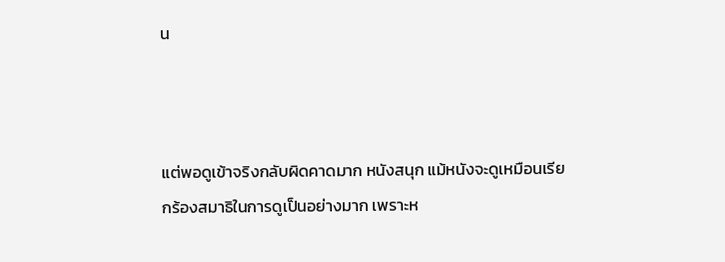น



แต่พอดูเข้าจริงกลับผิดคาดมาก หนังสนุก แม้หนังจะดูเหมือนเรียกร้องสมาธิในการดูเป็นอย่างมาก เพราะห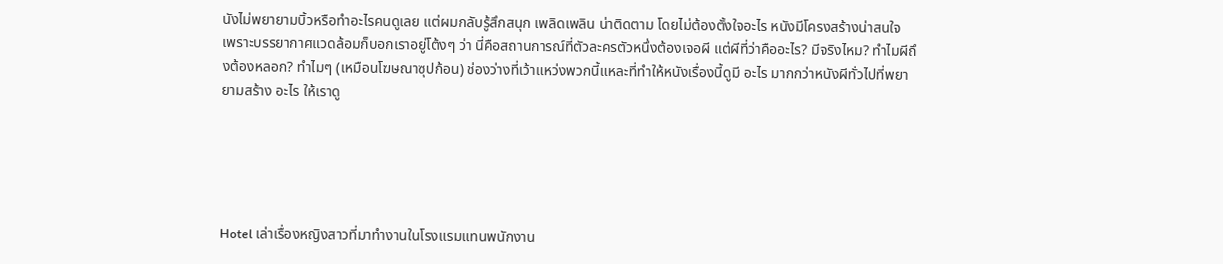นังไม่พยายามบิ้วหรือทำอะไรคนดูเลย แต่ผมกลับรู้สึกสนุก เพลิดเพลิน น่าติดตาม โดยไม่ต้องตั้งใจอะไร หนังมีโครงสร้างน่าสนใจ เพราะบรรยากาศแวดล้อมก็บอกเราอยู่โต้งๆ ว่า นี่คือสถานการณ์ที่ตัวละครตัวหนึ่งต้องเจอผี แต่ผีที่ว่าคืออะไร? มีจริงไหม? ทำไมผีถึงต้องหลอก? ทำไมๆ (เหมือนโฆษณาซุปก้อน) ช่องว่างที่เว้าแหว่งพวกนี้แหละที่ทำให้หนังเรื่องนี้ดูมี อะไร มากกว่าหนังผีทั่วไปที่พยายามสร้าง อะไร ให้เราดู





Hotel เล่าเรื่องหญิงสาวที่มาทำงานในโรงแรมแทนพนักงาน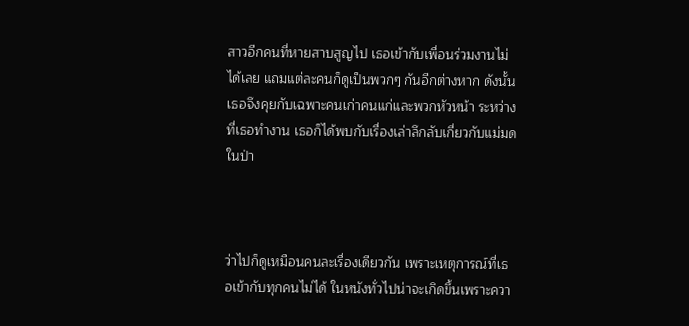สาวอีกคนที่หายสาบสูญไป เธอเข้ากับเพื่อนร่วมงานไม่ได้เลย แถมแต่ละคนก็ดูเป็นพวกๆ กันอีกต่างหาก ดังนั้นเธอจึงคุยกับเฉพาะคนเก่าคนแก่และพวกหัวหน้า ระหว่างที่เธอทำงาน เธอก็ได้พบกับเรื่องเล่าลึกลับเกี่ยวกับแม่มดในป่า



ว่าไปก็ดูเหมือนคนละเรื่องเดียวกัน เพราะเหตุการณ์ที่เธอเข้ากับทุกคนไม่ได้ ในหนังทั่วไปน่าจะเกิดขึ้นเพราะควา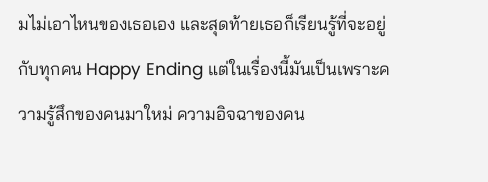มไม่เอาไหนของเธอเอง และสุดท้ายเธอก็เรียนรู้ที่จะอยู่กับทุกคน Happy Ending แต่ในเรื่องนี้มันเป็นเพราะความรู้สึกของคนมาใหม่ ความอิจฉาของคน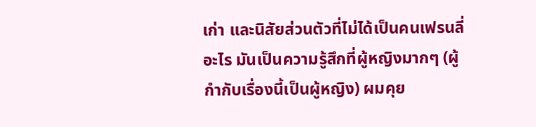เก่า และนิสัยส่วนตัวที่ไม่ได้เป็นคนเฟรนลี่อะไร มันเป็นความรู้สึกที่ผู้หญิงมากๆ (ผู้กำกับเรื่องนี้เป็นผู้หญิง) ผมคุย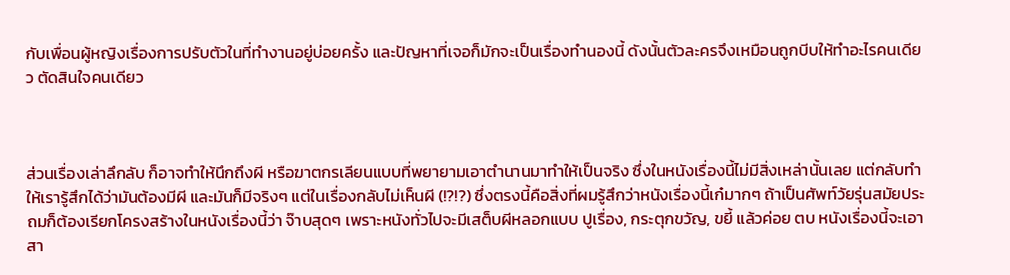กับเพื่อนผู้หญิงเรื่องการปรับตัวในที่ทำงานอยู่บ่อยครั้ง และปัญหาที่เจอก็มักจะเป็นเรื่องทำนองนี้ ดังนั้นตัวละครจึงเหมือนถูกบีบให้ทำอะไรคนเดียว ตัดสินใจคนเดียว



ส่วนเรื่องเล่าลึกลับ ก็อาจทำให้นึกถึงผี หรือฆาตกรเลียนแบบที่พยายามเอาตำนานมาทำให้เป็นจริง ซึ่งในหนังเรื่องนี้ไม่มีสิ่งเหล่านั้นเลย แต่กลับทำให้เรารู้สึกได้ว่ามันต้องมีผี และมันก็มีจริงๆ แต่ในเรื่องกลับไม่เห็นผี (!?!?) ซึ่งตรงนี้คือสิ่งที่ผมรู้สึกว่าหนังเรื่องนี้เก๋มากๆ ถ้าเป็นศัพท์วัยรุ่นสมัยประถมก็ต้องเรียกโครงสร้างในหนังเรื่องนี้ว่า จ๊าบสุดๆ เพราะหนังทั่วไปจะมีเสต็บผีหลอกแบบ ปูเรื่อง, กระตุกขวัญ, ขยี้ แล้วค่อย ตบ หนังเรื่องนี้จะเอาสา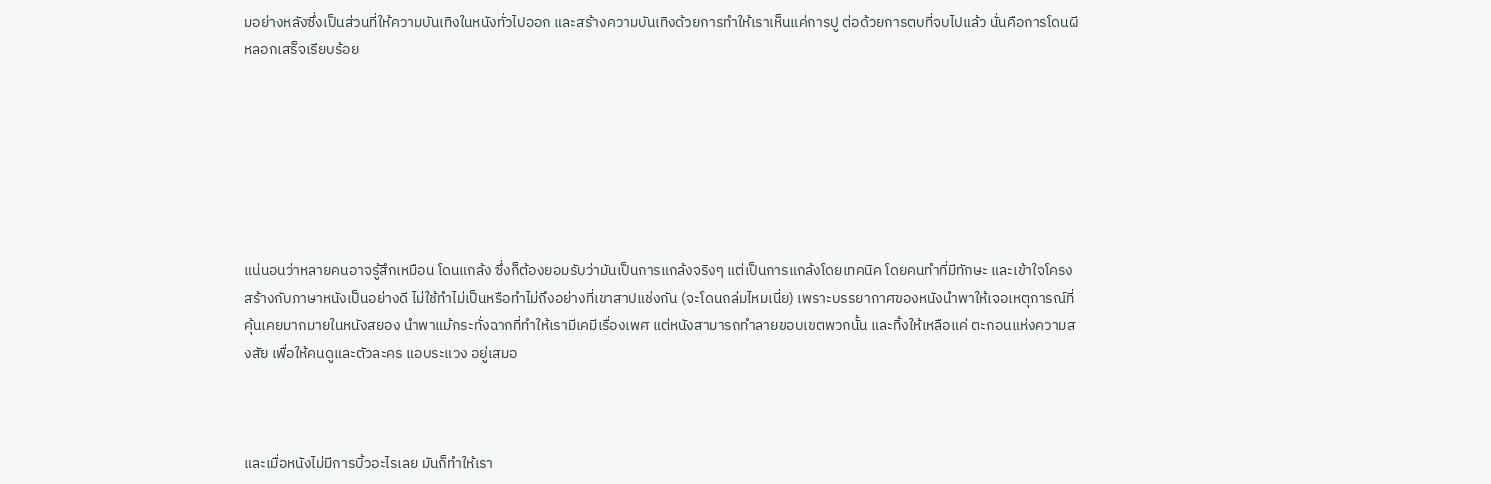มอย่างหลังซึ่งเป็นส่วนที่ให้ความบันเทิงในหนังทั่วไปออก และสร้างความบันเทิงด้วยการทำให้เราเห็นแค่การปู ต่อด้วยการตบที่จบไปแล้ว นั่นคือการโดนผีหลอกเสร็จเรียบร้อย







แน่นอนว่าหลายคนอาจรู้สึกเหมือน โดนแกล้ง ซึ่งก็ต้องยอมรับว่ามันเป็นการแกล้งจริงๆ แต่เป็นการแกล้งโดยเทคนิค โดยคนทำที่มีทักษะ และเข้าใจโครงสร้างกับภาษาหนังเป็นอย่างดี ไม่ใช้ทำไม่เป็นหรือทำไม่ถึงอย่างที่เขาสาปแช่งกัน (จะโดนถล่มไหมเนี่ย) เพราะบรรยากาศของหนังนำพาให้เจอเหตุการณ์ที่คุ้นเคยมากมายในหนังสยอง นำพาแม้กระทั่งฉากที่ทำให้เรามีเคมีเรื่องเพศ แต่หนังสามารถทำลายขอบเขตพวกนั้น และทิ้งให้เหลือแค่ ตะกอนแห่งความสงสัย เพื่อให้คนดูและตัวละคร แอบระแวง อยู่เสมอ



และเมื่อหนังไม่มีการบิ้วอะไรเลย มันก็ทำให้เรา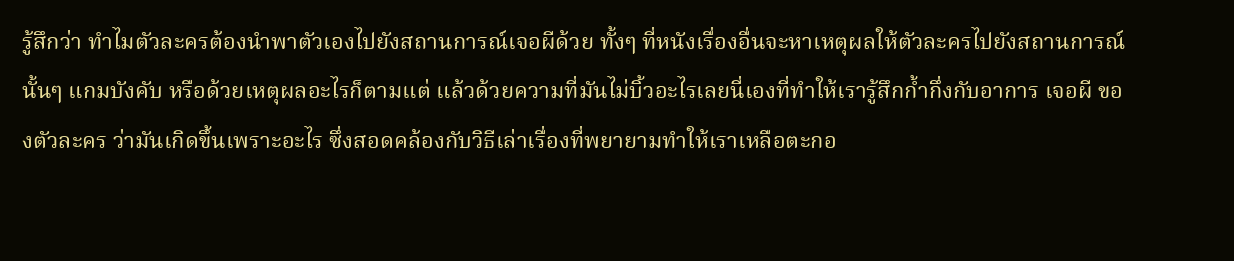รู้สึกว่า ทำไมตัวละครต้องนำพาตัวเองไปยังสถานการณ์เจอผีด้วย ทั้งๆ ที่หนังเรื่องอื่นจะหาเหตุผลให้ตัวละครไปยังสถานการณ์นั้นๆ แกมบังคับ หรือด้วยเหตุผลอะไรก็ตามแต่ แล้วด้วยความที่มันไม่บิ้วอะไรเลยนี่เองที่ทำให้เรารู้สึกก้ำกึ่งกับอาการ เจอผี ของตัวละคร ว่ามันเกิดขึ้นเพราะอะไร ซึ่งสอดคล้องกับวิธีเล่าเรื่องที่พยายามทำให้เราเหลือตะกอ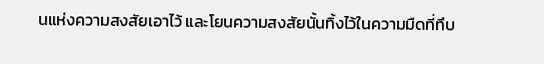นแห่งความสงสัยเอาไว้ และโยนความสงสัยนั้นทิ้งไว้ในความมืดที่ทึบ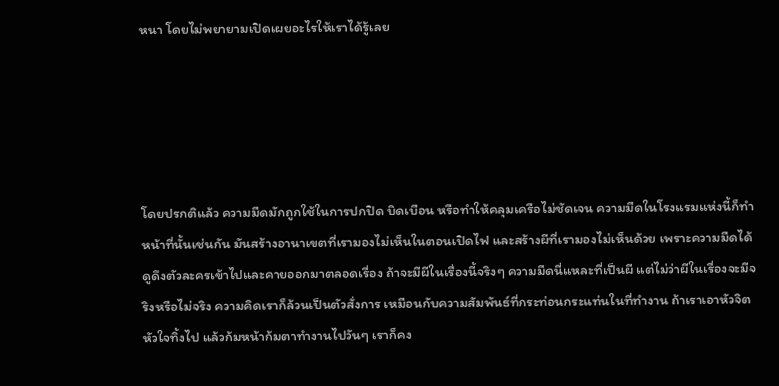หนา โดยไม่พยายามเปิดเผยอะไรให้เราได้รู้เลย





โดยปรกติแล้ว ความมืดมักถูกใช้ในการปกปิด บิดเบือน หรือทำให้คลุมเครือไม่ชัดเจน ความมืดในโรงแรมแห่งนี้ก็ทำหน้าที่นั้นเช่นกัน มันสร้างอานาเขตที่เรามองไม่เห็นในตอนเปิดไฟ และสร้างผีที่เรามองไม่เห็นด้วย เพราะความมืดได้ดูดึงตัวละครเข้าไปและคายออกมาตลอดเรื่อง ถ้าจะมีผีในเรื่องนี้จริงๆ ความมืดนี่แหละที่เป็นผี แต่ไม่ว่าผีในเรื่องจะมีจริงหรือไม่จริง ความคิดเราก็ล้วนเป็นตัวสั่งการ เหมือนกับความสัมพันธ์ที่กระท่อนกระแท่นในที่ทำงาน ถ้าเราเอาหัวจิตหัวใจทิ้งไป แล้วก้มหน้าก้มตาทำงานไปวันๆ เราก็คง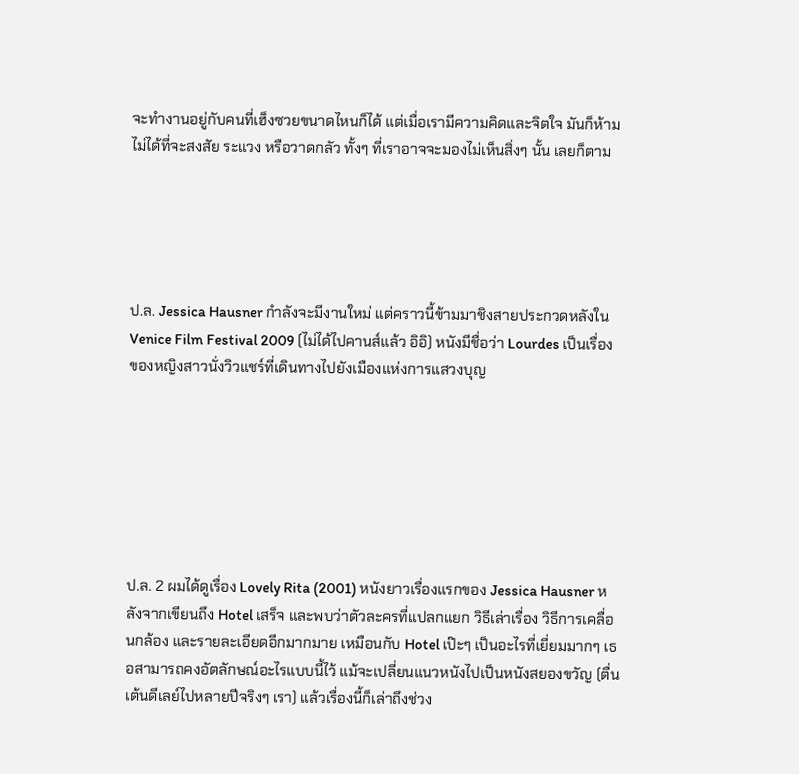จะทำงานอยู่กับคนที่เฮ็งซวยขนาดไหนก็ได้ แต่เมื่อเรามีความคิดและจิตใจ มันก็ห้ามไม่ได้ที่จะสงสัย ระแวง หรือวาดกลัว ทั้งๆ ที่เราอาจจะมองไม่เห็นสิ่งๆ นั้น เลยก็ตาม





ป.ล. Jessica Hausner กำลังจะมีงานใหม่ แต่คราวนี้ข้ามมาชิงสายประกวดหลังใน Venice Film Festival 2009 (ไม่ได้ไปคานส์แล้ว อิอิ) หนังมีชื่อว่า Lourdes เป็นเรื่องของหญิงสาวนั่งวิวแชร์ที่เดินทางไปยังเมืองแห่งการแสวงบุญ







ป.ล. 2 ผมได้ดูเรื่อง Lovely Rita (2001) หนังยาวเรื่องแรกของ Jessica Hausner หลังจากเขียนถึง Hotel เสร็จ และพบว่าตัวละครที่แปลกแยก วิธีเล่าเรื่อง วิธีการเคลื่อนกล้อง และรายละเอียดอีกมากมาย เหมือนกับ Hotel เป๊ะๆ เป็นอะไรที่เยี่ยมมากๆ เธอสามารถคงอัตลักษณ์อะไรแบบนี้ไว้ แม้จะเปลี่ยนแนวหนังไปเป็นหนังสยองขวัญ (ตื่นเต้นดีเลย์ไปหลายปีจริงๆ เรา) แล้วเรื่องนี้ก็เล่าถึงช่วง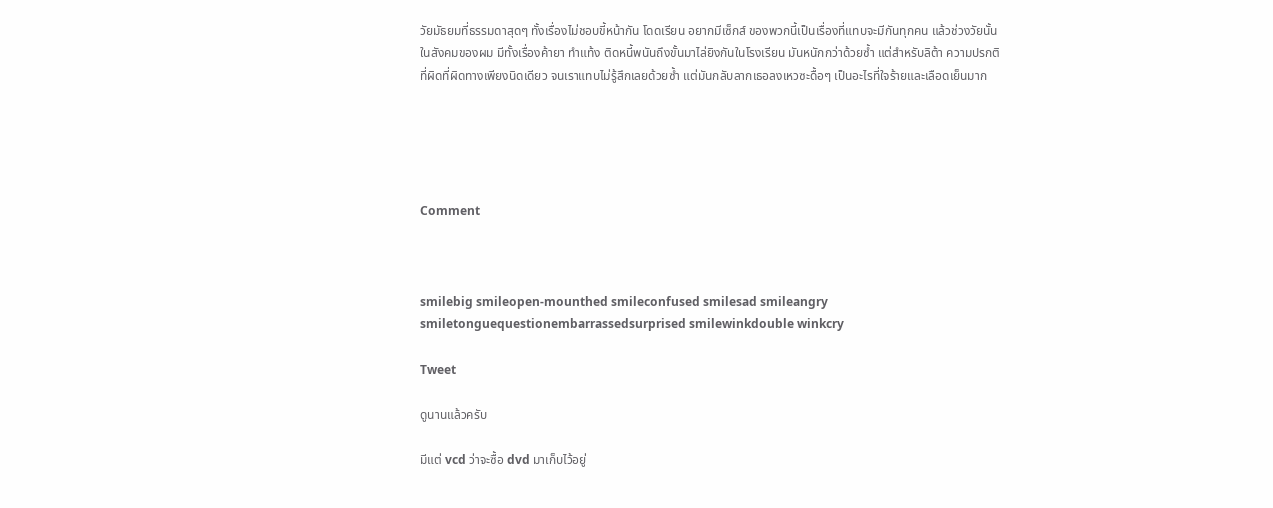วัยมัธยมที่ธรรมดาสุดๆ ทั้งเรื่องไม่ชอบขี้หน้ากัน โดดเรียน อยากมีเซ็กส์ ของพวกนี้เป็นเรื่องที่แทบจะมีกันทุกคน แล้วช่วงวัยนั้นในสังคมของผม มีทั้งเรื่องค้ายา ทำแท้ง ติดหนี้พนันถึงขั้นมาไล่ยิงกันในโรงเรียน มันหนักกว่าด้วยซ้ำ แต่สำหรับลิต้า ความปรกติที่ผิดที่ผิดทางเพียงนิดเดียว จนเราแทบไม่รู้สึกเลยด้วยซ้ำ แต่มันกลับลากเธอลงเหวซะดื้อๆ เป็นอะไรที่ใจร้ายและเลือดเย็นมาก





Comment



smilebig smileopen-mounthed smileconfused smilesad smileangry smiletonguequestionembarrassedsurprised smilewinkdouble winkcry

Tweet

ดูนานแล้วครับ

มีแต่ vcd ว่าจะซื้อ dvd มาเก็บไว้อยู่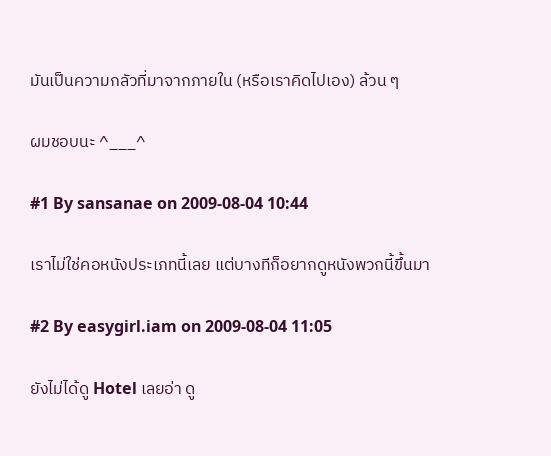มันเป็นความกลัวที่มาจากภายใน (หรือเราคิดไปเอง) ล้วน ๆ

ผมชอบนะ ^___^

#1 By sansanae on 2009-08-04 10:44

เราไม่ใช่คอหนังประเภทนี้เลย แต่บางทีก็อยากดูหนังพวกนี้ขึ้นมา

#2 By easygirl.iam on 2009-08-04 11:05

ยังไม่ได้ดู Hotel เลยอ่า ดู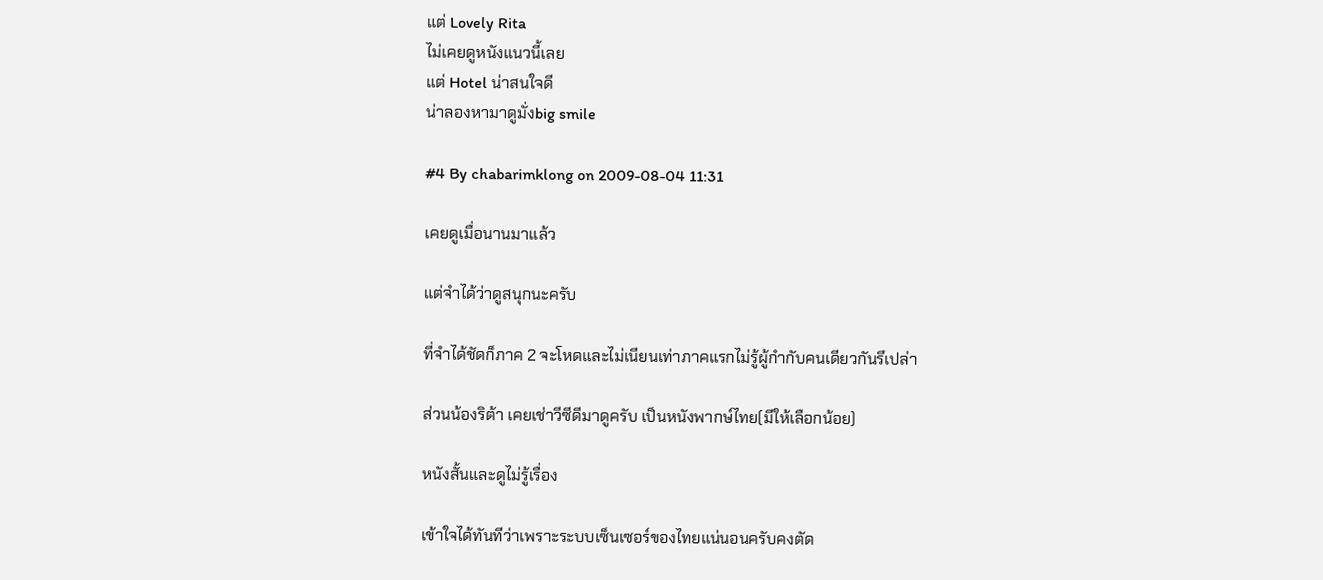แต่ Lovely Rita
ไม่เคยดูหนังแนวนี้เลย
แต่ Hotel น่าสนใจดี
น่าลองหามาดูมั่งbig smile

#4 By chabarimklong on 2009-08-04 11:31

เคยดูเมื่อนานมาแล้ว

แต่จำได้ว่าดูสนุกนะครับ

ที่จำได้ชัดก็ภาค 2 จะโหดและไม่เนียนเท่าภาคแรกไม่รู้ผู้กำกับคนเดียวกันรึเปล่า

ส่วนน้องริต้า เคยเช่าวีซีดีมาดูครับ เป็นหนังพากษ์ไทย(มีให้เลือกน้อย)

หนังสั้นและดูไม่รู้เรื่อง

เข้าใจได้ทันทีว่าเพราะระบบเซ็นเซอร์ของไทยแน่นอนครับคงตัด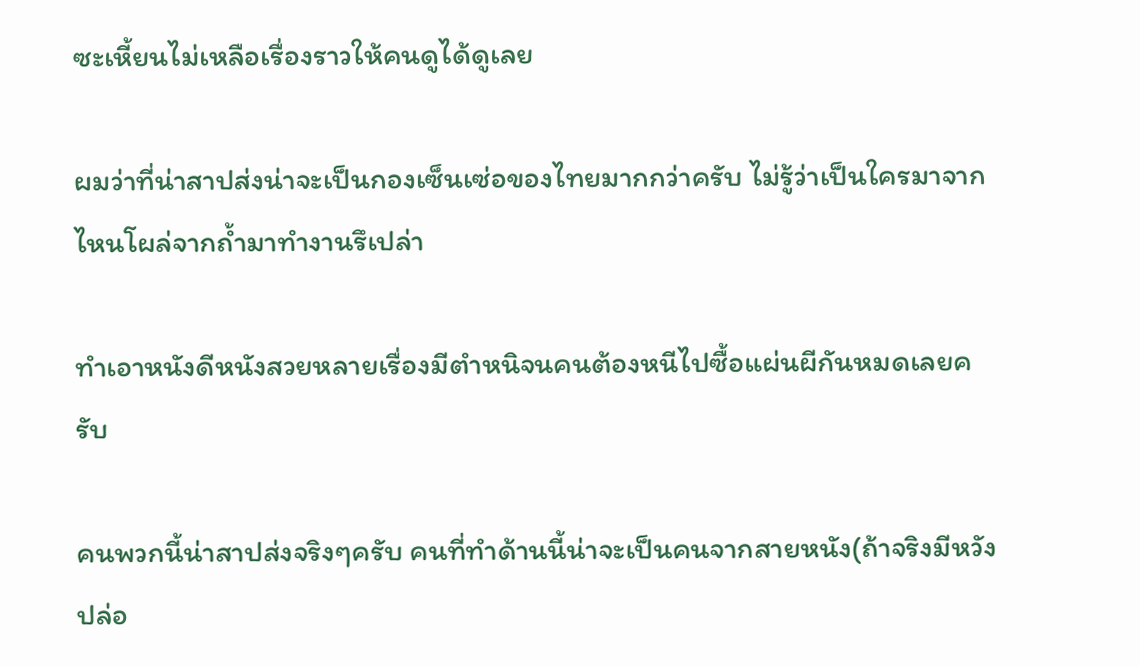ซะเหี้ยนไม่เหลือเรื่องราวให้คนดูได้ดูเลย

ผมว่าที่น่าสาปส่งน่าจะเป็นกองเซ็นเซ่อของไทยมากกว่าครับ ไม่รู้ว่าเป็นใครมาจากไหนโผล่จากถ้ำมาทำงานรึเปล่า

ทำเอาหนังดีหนังสวยหลายเรื่องมีตำหนิจนคนต้องหนีไปซื้อแผ่นผีกันหมดเลยครับ

คนพวกนี้น่าสาปส่งจริงๆครับ คนที่ทำด้านนี้น่าจะเป็นคนจากสายหนัง(ถ้าจริงมีหวังปล่อ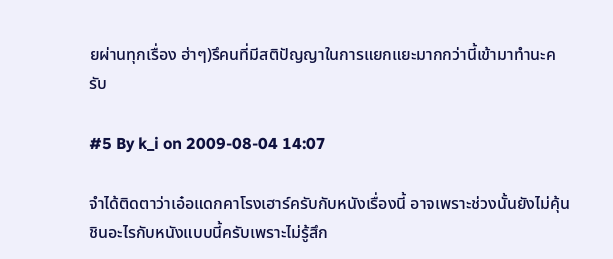ยผ่านทุกเรื่อง ฮ่าๆ)รึคนที่มีสติปัญญาในการแยกแยะมากกว่านี้เข้ามาทำนะครับ

#5 By k_i on 2009-08-04 14:07

จำได้ติดตาว่าเอ๋อแดกคาโรงเฮาร์ครับกับหนังเรื่องนี้ อาจเพราะช่วงนั้นยังไม่คุ้นชินอะไรกับหนังแบบนี้ครับเพราะไม่รู้สึก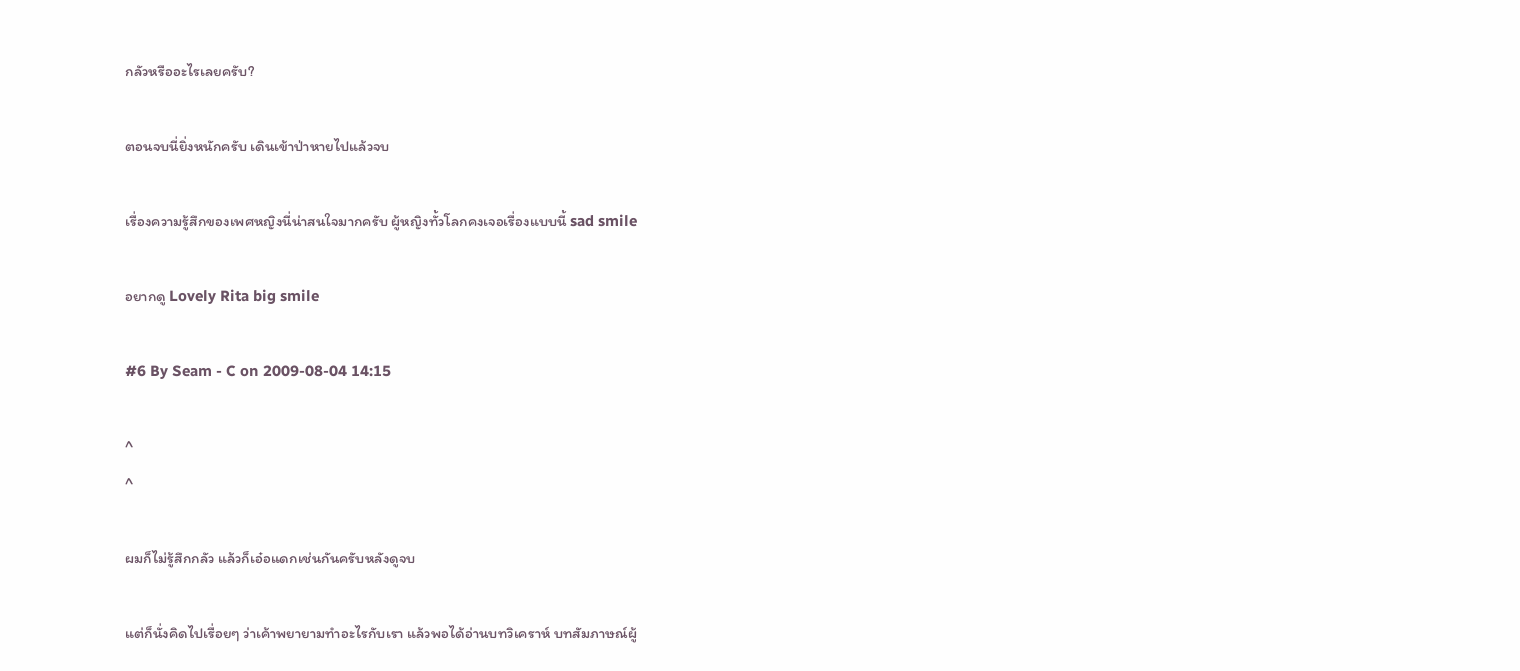กลัวหรืออะไรเลยครับ?

ตอนจบนี่ยิ่งหนักครับ เดินเข้าป่าหายไปแล้วจบ

เรื่องความรู้สึกของเพศหญิงนี่น่าสนใจมากครับ ผู้หญิงทั้วโลกคงเจอเรื่องแบบนี้ sad smile

อยากดู Lovely Rita big smile

#6 By Seam - C on 2009-08-04 14:15

^
^

ผมก็ไม่รู้สึกกลัว แล้วก็เอ๋อแดกเช่นกันครับหลังดูจบ

แต่ก็นั่งคิดไปเรื่อยๆ ว่าเค้าพยายามทำอะไรกับเรา แล้วพอได้อ่านบทวิเคราห์ บทสัมภาษณ์ผู้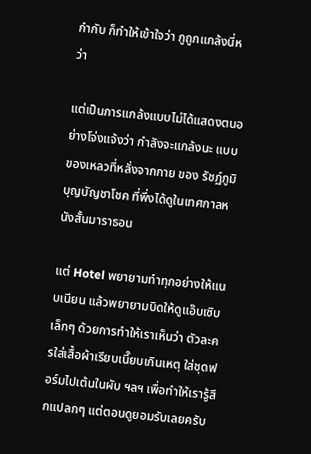กำกับ ก็ทำให้เข้าใจว่า กูถูกแกล้งนี่หว่า

แต่เป็นการแกล้งแบบไม่ได้แสดงตนอย่างโจ่งแจ้งว่า กำลังจะแกล้งนะ แบบ ของเหลวที่หลั่งจากกาย ของ รัชฏ์ภูมิ บุญบัญชาโชค ที่พึ่งได้ดูในเทศกาลหนังสั้นมาราธอน

แต่ Hotel พยายามทำทุกอย่างให้แนบเนียน แล้วพยายามบิดให้ดูแอ๊บเซิบเล็กๆ ด้วยการทำให้เราเห็นว่า ตัวละครใส่เสื้อผ้าเรียบเนี๊ยบเกินเหตุ ใส่ชุดฟอร์มไปเต้นในผับ ฯลฯ เพื่อทำให้เรารู้สึกแปลกๆ แต่ตอนดูยอมรับเลยครับ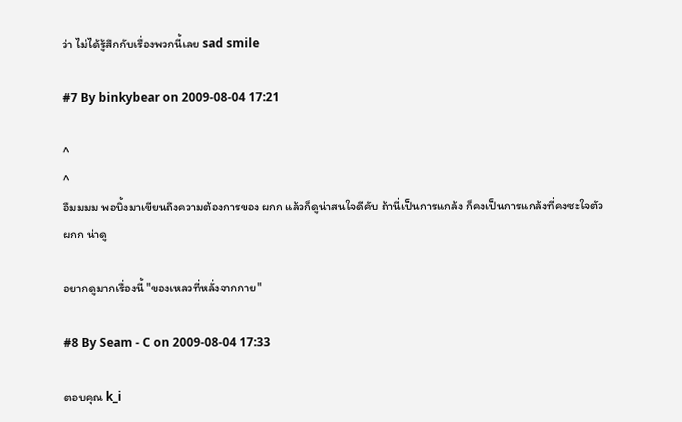ว่า ไม่ได้รู้สึกกับเรื่องพวกนี้เลย sad smile

#7 By binkybear on 2009-08-04 17:21

^
^
อืมมมม พอบิ้งมาเขียนถึงความต้องการของ ผกก แล้วก็ดูน่าสนใจดีคับ ถ้านี่เป็นการแกล้ง ก็คงเป็นการแกล้งที่คงซะใจตัว ผกก น่าดู

อยากดูมากเรื่องนี้ "ของเหลวที่หลั่งจากกาย"

#8 By Seam - C on 2009-08-04 17:33

ตอบคุณ k_i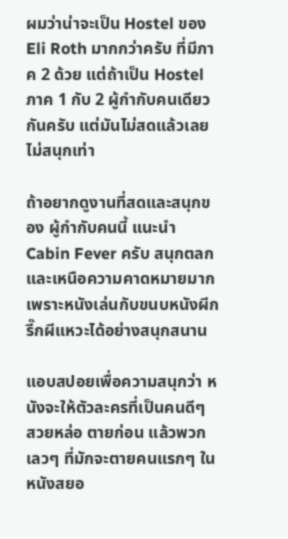ผมว่าน่าจะเป็น Hostel ของ Eli Roth มากกว่าครับ ที่มีภาค 2 ด้วย แต่ถ้าเป็น Hostel ภาค 1 กับ 2 ผู้กำกับคนเดียวกันครับ แต่มันไม่สดแล้วเลยไม่สนุกเท่า

ถ้าอยากดูงานที่สดและสนุกของ ผู้กำกับคนนี้ แนะนำ Cabin Fever ครับ สนุกตลกและเหนือความคาดหมายมาก เพราะหนังเล่นกับขนบหนังผีกรี๊กผีแหวะได้อย่างสนุกสนาน

แอบสปอยเพื่อความสนุกว่า หนังจะให้ตัวละครที่เป็นคนดีๆ สวยหล่อ ตายก่อน แล้วพวกเลวๆ ที่มักจะตายคนแรกๆ ในหนังสยอ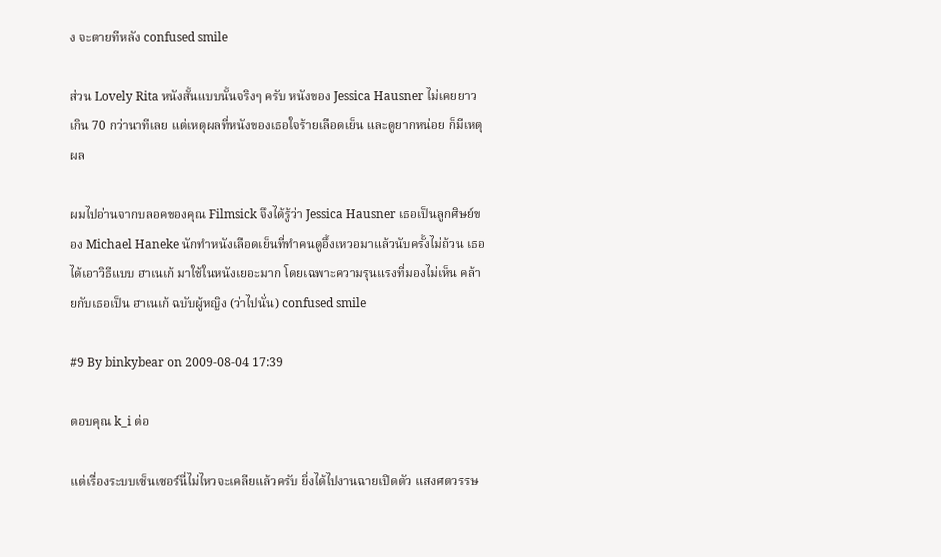ง จะตายทีหลัง confused smile

ส่วน Lovely Rita หนังสั้นแบบนั้นจริงๆ ครับ หนังของ Jessica Hausner ไม่เคยยาวเกิน 70 กว่านาทีเลย แต่เหตุผลที่หนังของเธอใจร้ายเลือดเย็น และดูยากหน่อย ก็มีเหตุผล

ผมไปอ่านจากบลอคของคุณ Filmsick จึงได้รู้ว่า Jessica Hausner เธอเป็นลูกศิษย์ของ Michael Haneke นักทำหนังเลือดเย็นที่ทำคนดูอึ้งเหวอมาแล้วนับครั้งไม่ถ้วน เธอได้เอาวิธีแบบ ฮาเนเก้ มาใช้ในหนังเยอะมาก โดยเฉพาะความรุนแรงที่มองไม่เห็น คล้ายกับเธอเป็น ฮาเนเก้ ฉบับผู้หญิง (ว่าไปนั่น) confused smile

#9 By binkybear on 2009-08-04 17:39

ตอบคุณ k_i ต่อ

แต่เรื่องระบบเซ็นเซอร์นี่ไม่ไหวจะเคลียแล้วครับ ยิ่งได้ไปงานฉายเปิดตัว แสงศตวรรษ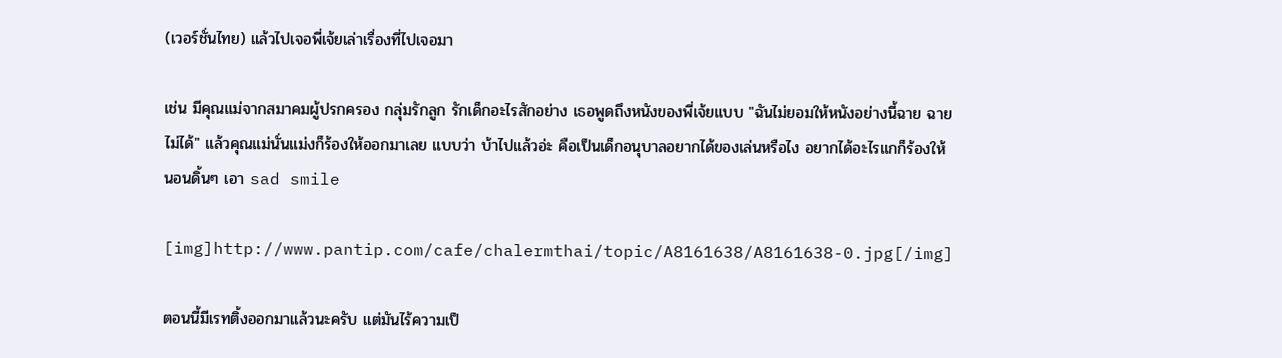(เวอร์ชั่นไทย) แล้วไปเจอพี่เจ้ยเล่าเรื่องที่ไปเจอมา

เช่น มีคุณแม่จากสมาคมผู้ปรกครอง กลุ่มรักลูก รักเด็กอะไรสักอย่าง เธอพูดถึงหนังของพี่เจ้ยแบบ "ฉันไม่ยอมให้หนังอย่างนี้ฉาย ฉายไม่ได้" แล้วคุณแม่นั่นแม่งก็ร้องให้ออกมาเลย แบบว่า บ้าไปแล้วอ่ะ คือเป็นเด็กอนุบาลอยากได้ของเล่นหรือไง อยากได้อะไรแกก็ร้องให้นอนดิ้นๆ เอา sad smile

[img]http://www.pantip.com/cafe/chalermthai/topic/A8161638/A8161638-0.jpg[/img]

ตอนนี้มีเรทติ้งออกมาแล้วนะครับ แต่มันไร้ความเป็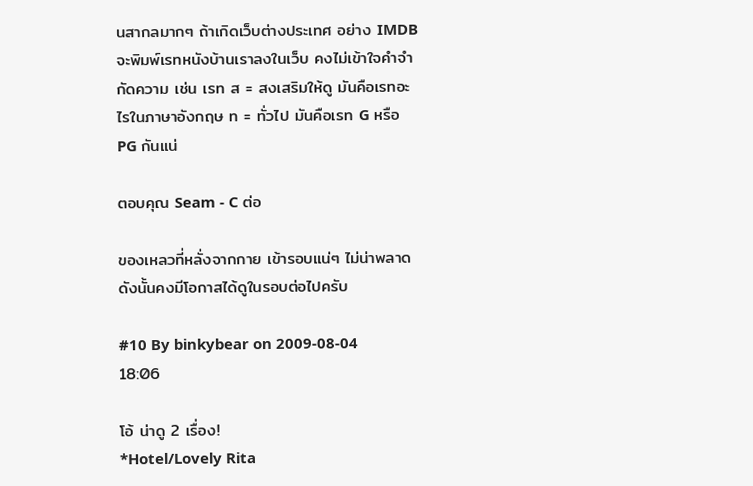นสากลมากๆ ถ้าเกิดเว็บต่างประเทศ อย่าง IMDB จะพิมพ์เรทหนังบ้านเราลงในเว็บ คงไม่เข้าใจคำจำกัดความ เช่น เรท ส = สงเสริมให้ดู มันคือเรทอะไรในภาษาอังกฤษ ท = ทั่วไป มันคือเรท G หรือ PG กันแน่

ตอบคุณ Seam - C ต่อ

ของเหลวที่หลั่งจากกาย เข้ารอบแน่ๆ ไม่น่าพลาด ดังนั้นคงมีโอกาสได้ดูในรอบต่อไปครับ

#10 By binkybear on 2009-08-04 18:06

โอ้ น่าดู 2 เรื่อง!
*Hotel/Lovely Rita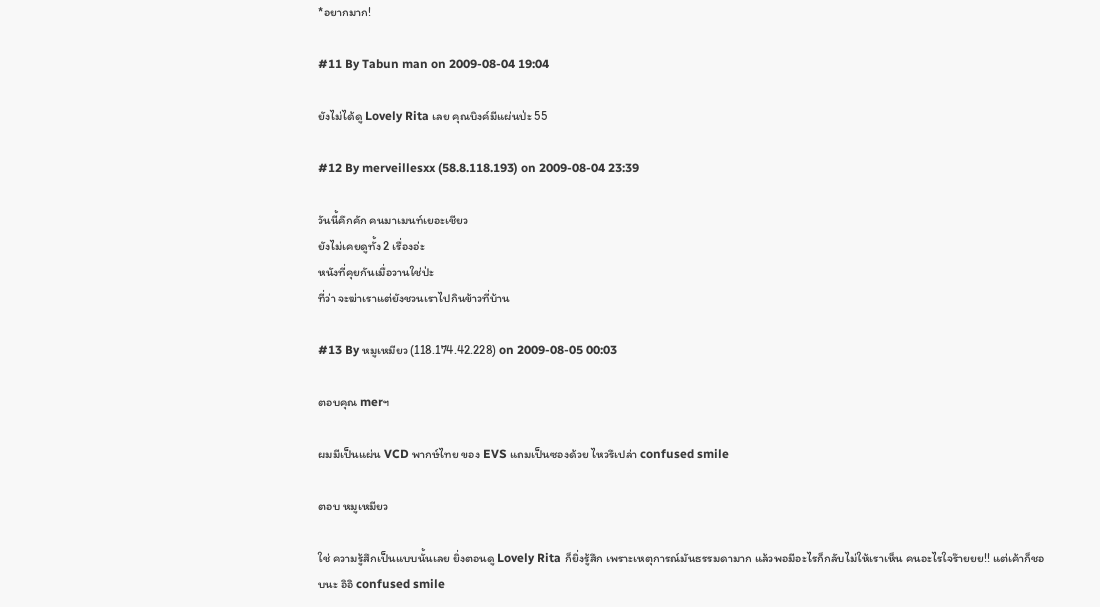*อยากมาก!

#11 By Tabun man on 2009-08-04 19:04

ยังไม่ได้ดู Lovely Rita เลย คุณบิงค์มีแผ่นป่ะ 55

#12 By merveillesxx (58.8.118.193) on 2009-08-04 23:39

วันนี้คึกคัก คนมาเมนท์เยอะเชียว
ยังไม่เคยดูทั้ง 2 เรื่องอ่ะ
หนังที่คุยกันเมื่อวานใช่ป่ะ
ที่ว่า จะฆ่าเราแต่ยังชวนเราไปกินข้าวที่บ้าน

#13 By หมูเหมียว (118.174.42.228) on 2009-08-05 00:03

ตอบคุณ merฯ

ผมมีเป็นแผ่น VCD พากษ์ไทย ของ EVS แถมเป็นซองด้วย ไหวรึเปล่า confused smile

ตอบ หมูเหมียว

ใช่ ความรู้สึกเป็นแบบนั้นเลย ยิ่งตอนดู Lovely Rita ก็ยิ่งรู้สึก เพราะเหตุการณ์มันธรรมดามาก แล้วพอมีอะไรก็กลับไม่ให้เราเห็น คนอะไรใจร๊ายยย!! แต่เค้าก็ชอบนะ อิอิ confused smile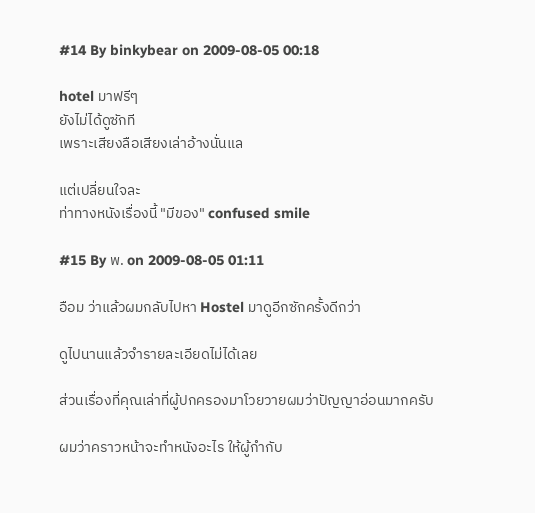#14 By binkybear on 2009-08-05 00:18

hotel มาฟรีๆ
ยังไม่ได้ดูซักที
เพราะเสียงลือเสียงเล่าอ้างนั่นแล

แต่เปลี่ยนใจละ
ท่าทางหนังเรื่องนี้ "มีของ" confused smile

#15 By พ. on 2009-08-05 01:11

อือม ว่าแล้วผมกลับไปหา Hostel มาดูอีกซักครั้งดีกว่า

ดูไปนานแล้วจำรายละเอียดไม่ได้เลย

ส่วนเรื่องที่คุณเล่าที่ผู้ปกครองมาโวยวายผมว่าปัญญาอ่อนมากครับ

ผมว่าคราวหน้าจะทำหนังอะไร ให้ผู้กำกับ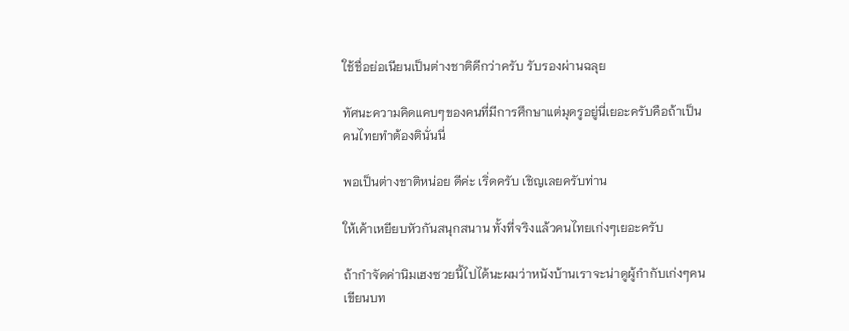ใช้ชื่อย่อเนียนเป็นต่างชาติดีกว่าครับ รับรองผ่านฉลุย

ทัศนะความคิดแคบๆของคนที่มีการศึกษาแต่มุดรูอยู่นี่เยอะครับคือถ้าเป็นคนไทยทำต้องตินั่นนี่

พอเป็นต่างชาติหน่อย ดีค่ะ เริ่ดครับ เชิญเลยครับท่าน

ให้เค้าเหยียบหัวกันสนุกสนาน ทั้งที่จริงแล้วคนไทยเก่งๆเยอะครับ

ถ้ากำจัดค่านิมเฮงซวยนี้ไปได้นะผมว่าหนังบ้านเราจะน่าดูผู้กำกับเก่งๆคนเขียนบท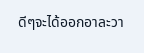ดีๆจะได้ออกอาละวา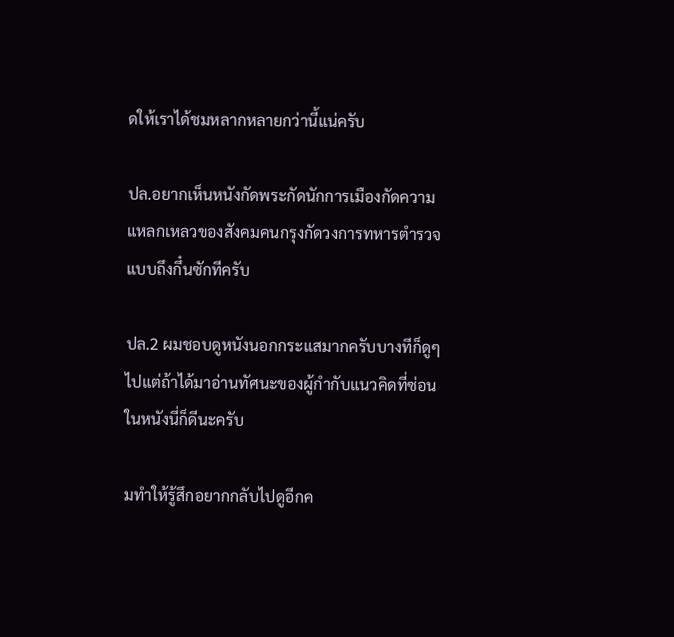ดให้เราได้ชมหลากหลายกว่านี้แน่ครับ

ปล.อยากเห็นหนังกัดพระกัดนักการเมืองกัดความแหลกเหลวของสังคมคนกรุงกัดวงการทหารตำรวจแบบถึงกึ๋นซักทีครับ

ปล.2 ผมชอบดูหนังนอกกระแสมากครับบางทีก็ดูๆไปแต่ถ้าได้มาอ่านทัศนะของผู้กำกับแนวคิดที่ซ่อนในหนังนี่ก็ดีนะครับ

มทำให้รู้สึกอยากกลับไปดูอีกค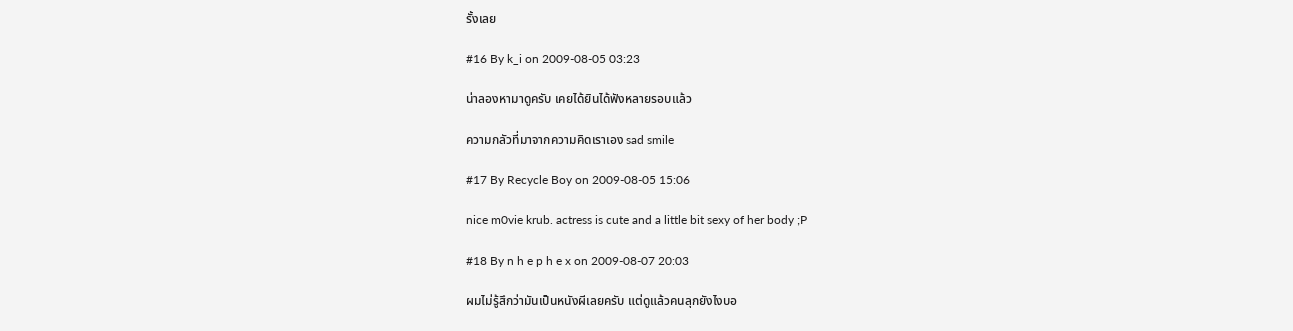รั้งเลย

#16 By k_i on 2009-08-05 03:23

น่าลองหามาดูครับ เคยได้ยินได้ฟังหลายรอบแล้ว

ความกลัวที่มาจากความคิดเราเอง sad smile

#17 By Recycle Boy on 2009-08-05 15:06

nice m0vie krub. actress is cute and a little bit sexy of her body ;P

#18 By n h e p h e x on 2009-08-07 20:03

ผมไม่รู้สึกว่ามันเป็นหนังผีเลยครับ แต่ดูแล้วคนลุกยังไงบอ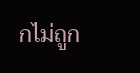กไม่ถูก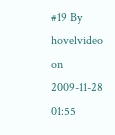#19 By hovelvideo on 2009-11-28 01:55